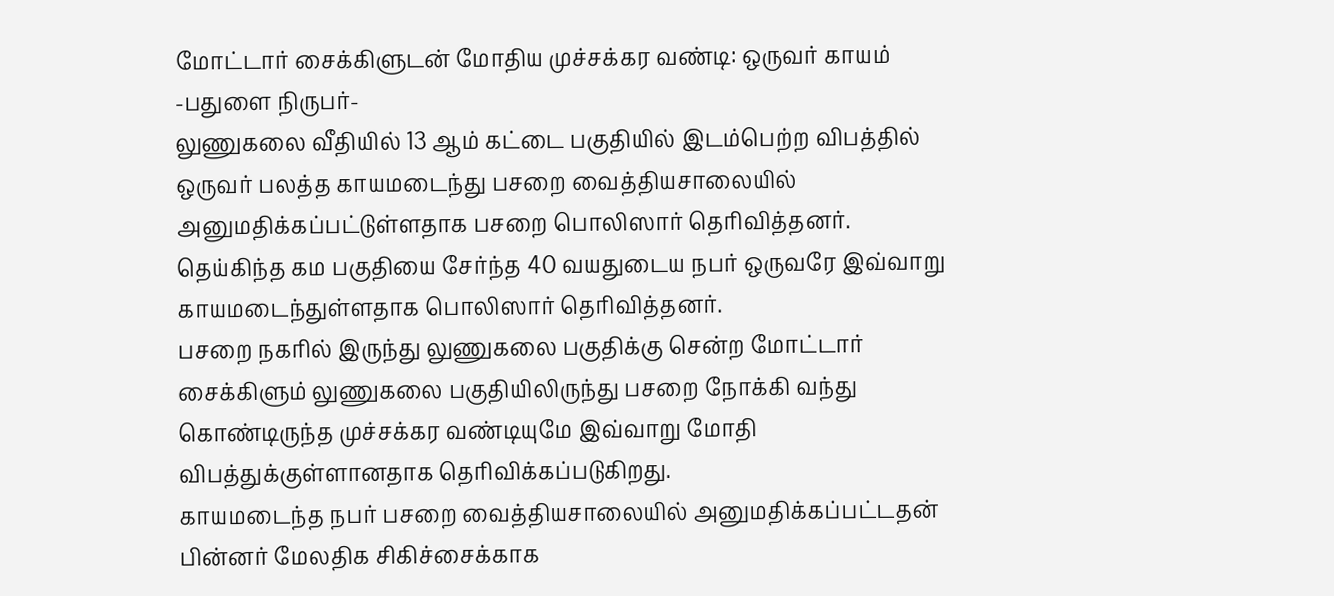மோட்டார் சைக்கிளுடன் மோதிய முச்சக்கர வண்டி: ஒருவர் காயம்
-பதுளை நிருபர்-
லுணுகலை வீதியில் 13 ஆம் கட்டை பகுதியில் இடம்பெற்ற விபத்தில் ஒருவர் பலத்த காயமடைந்து பசறை வைத்தியசாலையில் அனுமதிக்கப்பட்டுள்ளதாக பசறை பொலிஸார் தெரிவித்தனர்.
தெய்கிந்த கம பகுதியை சேர்ந்த 40 வயதுடைய நபர் ஒருவரே இவ்வாறு காயமடைந்துள்ளதாக பொலிஸார் தெரிவித்தனர்.
பசறை நகரில் இருந்து லுணுகலை பகுதிக்கு சென்ற மோட்டார் சைக்கிளும் லுணுகலை பகுதியிலிருந்து பசறை நோக்கி வந்து கொண்டிருந்த முச்சக்கர வண்டியுமே இவ்வாறு மோதி விபத்துக்குள்ளானதாக தெரிவிக்கப்படுகிறது.
காயமடைந்த நபர் பசறை வைத்தியசாலையில் அனுமதிக்கப்பட்டதன் பின்னர் மேலதிக சிகிச்சைக்காக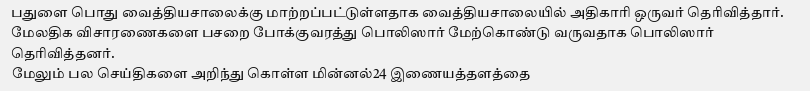பதுளை பொது வைத்தியசாலைக்கு மாற்றப்பட்டுள்ளதாக வைத்தியசாலையில் அதிகாரி ஒருவர் தெரிவித்தார்.
மேலதிக விசாரணைகளை பசறை போக்குவரத்து பொலிஸார் மேற்கொண்டு வருவதாக பொலிஸார் தெரிவித்தனர்.
மேலும் பல செய்திகளை அறிந்து கொள்ள மின்னல்24 இணையத்தளத்தை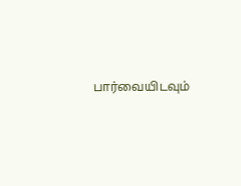பார்வையிடவும்